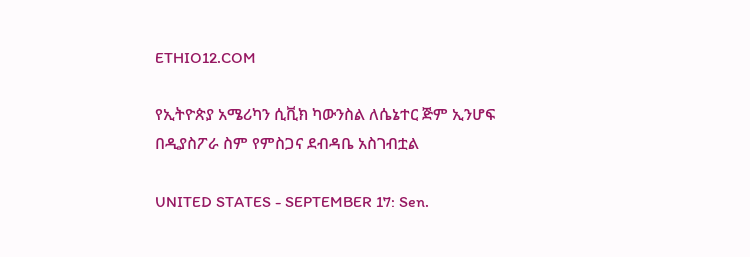ETHIO12.COM

የኢትዮጵያ አሜሪካን ሲቪክ ካውንስል ለሴኔተር ጅም ኢንሆፍ በዲያስፖራ ስም የምስጋና ደብዳቤ አስገብቷል

UNITED STATES - SEPTEMBER 17: Sen.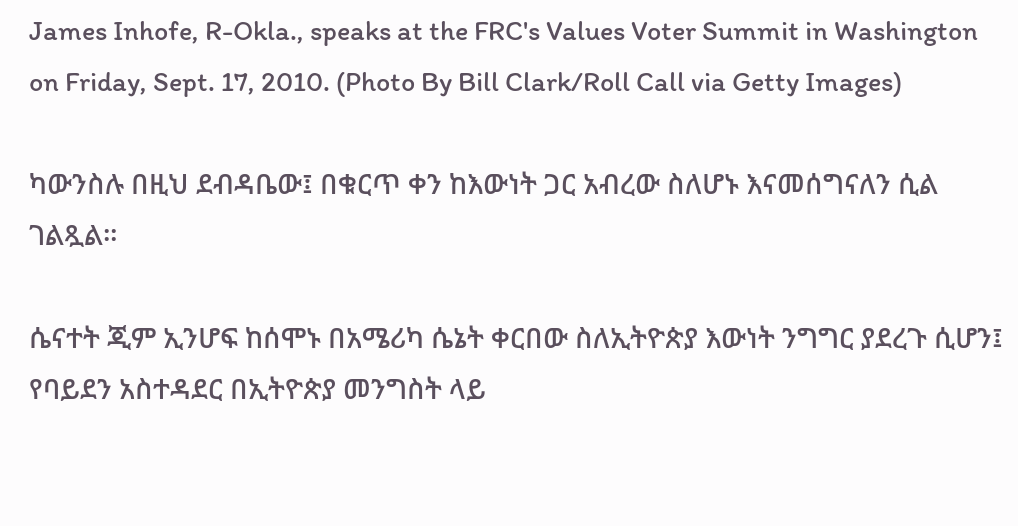James Inhofe, R-Okla., speaks at the FRC's Values Voter Summit in Washington on Friday, Sept. 17, 2010. (Photo By Bill Clark/Roll Call via Getty Images)

ካውንስሉ በዚህ ደብዳቤው፤ በቁርጥ ቀን ከእውነት ጋር አብረው ስለሆኑ እናመሰግናለን ሲል ገልጿል።

ሴናተት ጂም ኢንሆፍ ከሰሞኑ በአሜሪካ ሴኔት ቀርበው ስለኢትዮጵያ እውነት ንግግር ያደረጉ ሲሆን፤ የባይደን አስተዳደር በኢትዮጵያ መንግስት ላይ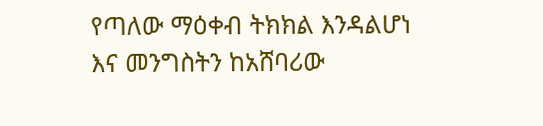የጣለው ማዕቀብ ትክክል እንዳልሆነ እና መንግስትን ከአሸባሪው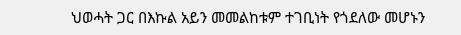ህወሓት ጋር በእኩል አይን መመልከቱም ተገቢነት የጎደለው መሆኑን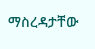ማስረዳታቸው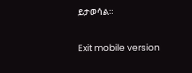ይታወሳል።

Exit mobile version